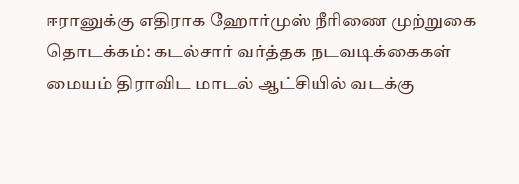ஈரானுக்கு எதிராக ஹோர்முஸ் நீரிணை முற்றுகை தொடக்கம்: கடல்சார் வர்த்தக நடவடிக்கைகள் மையம் திராவிட மாடல் ஆட்சியில் வடக்கு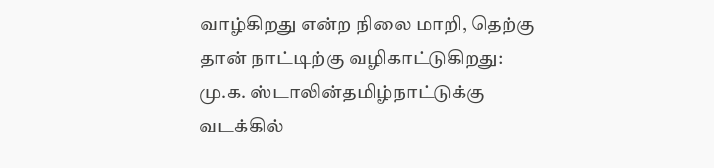வாழ்கிறது என்ற நிலை மாறி, தெற்கு தான் நாட்டிற்கு வழிகாட்டுகிறது: மு.க. ஸ்டாலின்தமிழ்நாட்டுக்கு வடக்கில்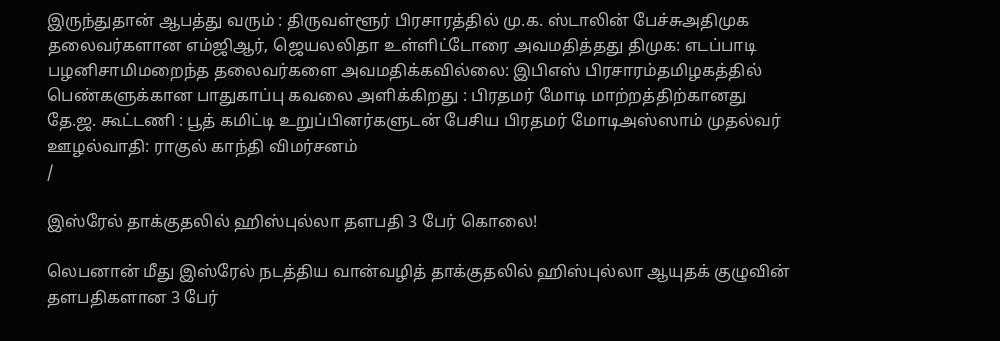இருந்துதான் ஆபத்து வரும் : திருவள்ளூர் பிரசாரத்தில் மு.க. ஸ்டாலின் பேச்சுஅதிமுக தலைவர்களான எம்ஜிஆர், ஜெயலலிதா உள்ளிட்டோரை அவமதித்தது திமுக: எடப்பாடி பழனிசாமிமறைந்த தலைவர்களை அவமதிக்கவில்லை: இபிஎஸ் பிரசாரம்தமிழகத்தில் பெண்களுக்கான பாதுகாப்பு கவலை அளிக்கிறது : பிரதமர் மோடி மாற்றத்திற்கானது தே.ஜ. கூட்டணி : பூத் கமிட்டி உறுப்பினர்களுடன் பேசிய பிரதமர் மோடிஅஸ்ஸாம் முதல்வர் ஊழல்வாதி: ராகுல் காந்தி விமர்சனம்
/

இஸ்ரேல் தாக்குதலில் ஹிஸ்புல்லா தளபதி 3 பேர் கொலை!

லெபனான் மீது இஸ்ரேல் நடத்திய வான்வழித் தாக்குதலில் ஹிஸ்புல்லா ஆயுதக் குழுவின் தளபதிகளான 3 பேர்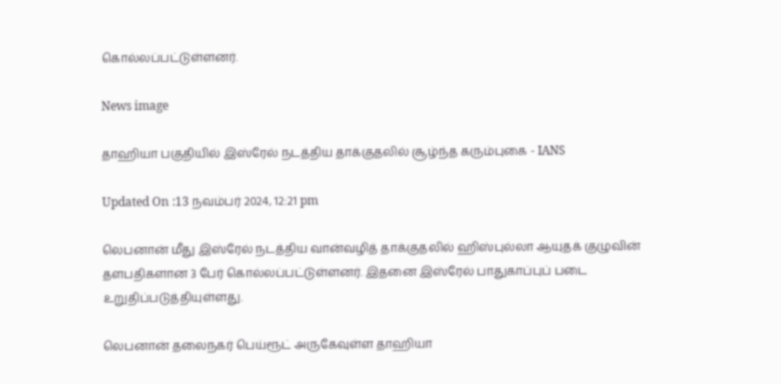கொல்லப்பட்டுள்ளனர்.

News image

தாஹியா பகுதியில் இஸ்ரேல் நடத்திய தாக்குதலில் சூழ்ந்த கரும்புகை - IANS

Updated On :13 நவம்பர் 2024, 12:21 pm

லெபனான் மீது இஸ்ரேல் நடத்திய வான்வழித் தாக்குதலில் ஹிஸ்புல்லா ஆயுதக் குழுவின் தளபதிகளான 3 பேர் கொல்லப்பட்டுள்ளனர். இதனை இஸ்ரேல் பாதுகாப்புப் படை உறுதிப்படுத்தியுள்ளது.

லெபனான் தலைநகர் பெய்ரூட் அருகேவுள்ள தாஹியா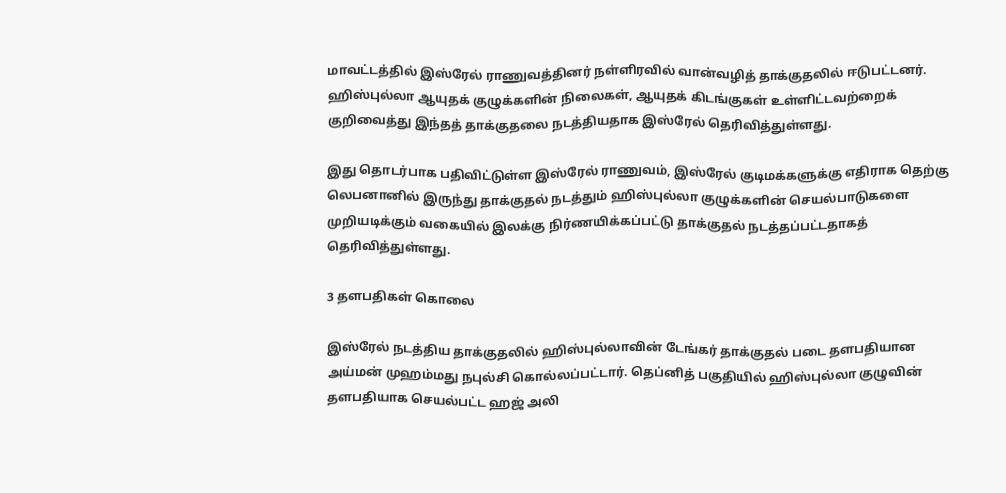மாவட்டத்தில் இஸ்ரேல் ராணுவத்தினர் நள்ளிரவில் வான்வழித் தாக்குதலில் ஈடுபட்டனர். ஹிஸ்புல்லா ஆயுதக் குழுக்களின் நிலைகள், ஆயுதக் கிடங்குகள் உள்ளிட்டவற்றைக் குறிவைத்து இந்தத் தாக்குதலை நடத்தியதாக இஸ்ரேல் தெரிவித்துள்ளது.

இது தொடர்பாக பதிவிட்டுள்ள இஸ்ரேல் ராணுவம், இஸ்ரேல் குடிமக்களுக்கு எதிராக தெற்கு லெபனானில் இருந்து தாக்குதல் நடத்தும் ஹிஸ்புல்லா குழுக்களின் செயல்பாடுகளை முறியடிக்கும் வகையில் இலக்கு நிர்ணயிக்கப்பட்டு தாக்குதல் நடத்தப்பட்டதாகத் தெரிவித்துள்ளது.

3 தளபதிகள் கொலை

இஸ்ரேல் நடத்திய தாக்குதலில் ஹிஸ்புல்லாவின் டேங்கர் தாக்குதல் படை தளபதியான அய்மன் முஹம்மது நபுல்சி கொல்லப்பட்டார். தெப்னித் பகுதியில் ஹிஸ்புல்லா குழுவின் தளபதியாக செயல்பட்ட ஹஜ் அலி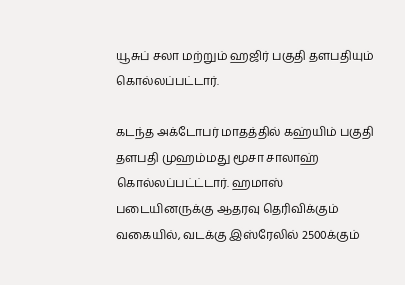யூசுப் சலா மற்றும் ஹஜிர் பகுதி தளபதியும் கொல்லப்பட்டார்.

கடந்த அக்டோபர் மாதத்தில் கஹ்யிம் பகுதி தளபதி முஹம்மது மூசா சாலாஹ் கொல்லப்பட்ட்டார். ஹமாஸ் படையினருக்கு ஆதரவு தெரிவிக்கும் வகையில், வடக்கு இஸ்ரேலில் 2500க்கும்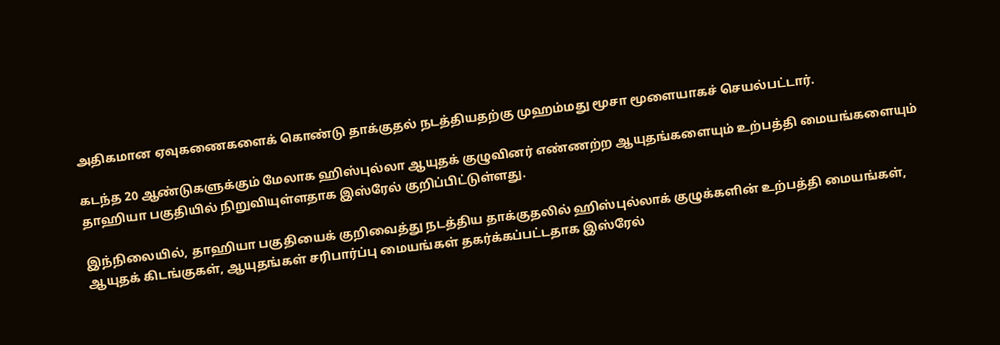அதிகமான ஏவுகணைகளைக் கொண்டு தாக்குதல் நடத்தியதற்கு முஹம்மது மூசா மூளையாகச் செயல்பட்டார்.

கடந்த 20 ஆண்டுகளுக்கும் மேலாக ஹிஸ்புல்லா ஆயுதக் குழுவினர் எண்ணற்ற ஆயுதங்களையும் உற்பத்தி மையங்களையும் தாஹியா பகுதியில் நிறுவியுள்ளதாக இஸ்ரேல் குறிப்பிட்டுள்ளது.

இந்நிலையில், தாஹியா பகுதியைக் குறிவைத்து நடத்திய தாக்குதலில் ஹிஸ்புல்லாக் குழுக்களின் உற்பத்தி மையங்கள், ஆயுதக் கிடங்குகள், ஆயுதங்கள் சரிபார்ப்பு மையங்கள் தகர்க்கப்பட்டதாக இஸ்ரேல்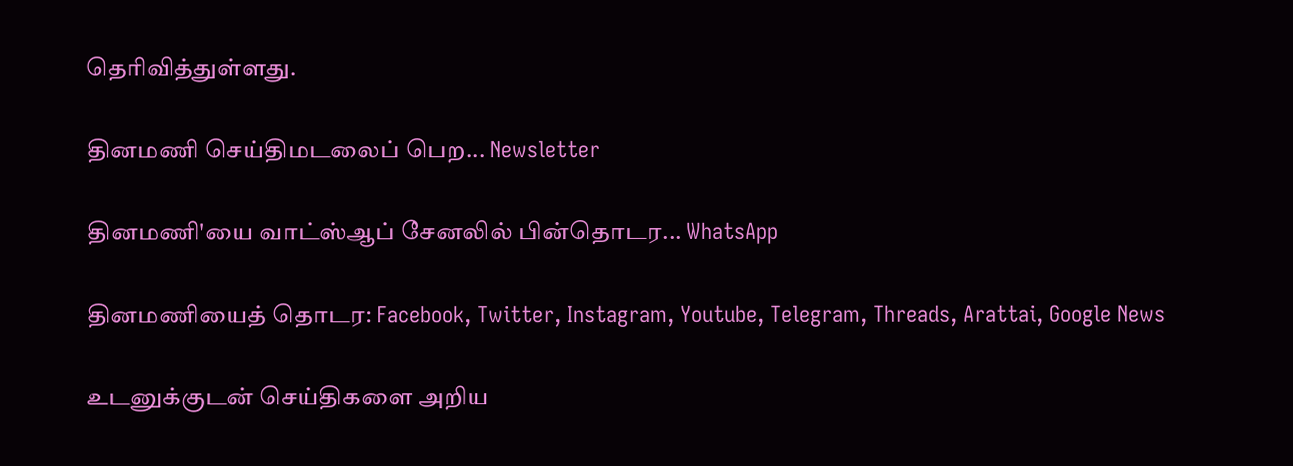தெரிவித்துள்ளது.

தினமணி செய்திமடலைப் பெற... Newsletter

தினமணி'யை வாட்ஸ்ஆப் சேனலில் பின்தொடர... WhatsApp

தினமணியைத் தொடர: Facebook, Twitter, Instagram, Youtube, Telegram, Threads, Arattai, Google News

உடனுக்குடன் செய்திகளை அறிய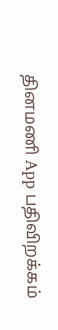தினமணி App பதிவிறக்கம்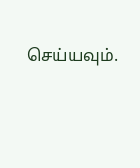செய்யவும்.